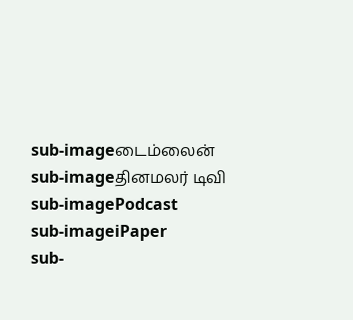sub-imageடைம்லைன்
sub-imageதினமலர் டிவி
sub-imagePodcast
sub-imageiPaper
sub-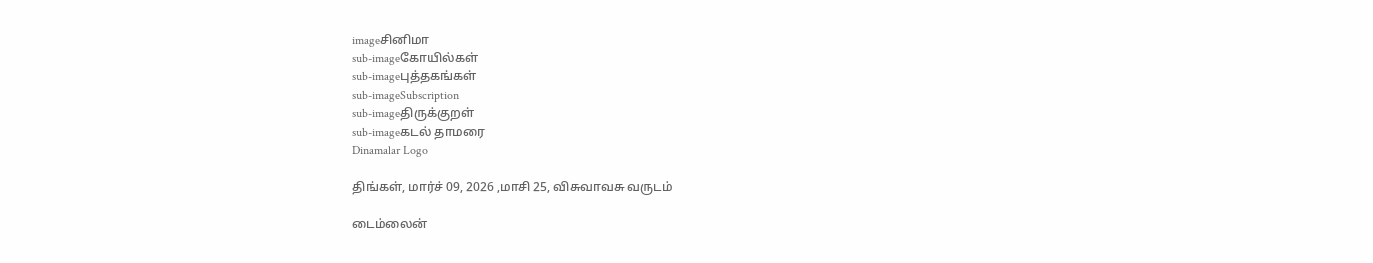imageசினிமா
sub-imageகோயில்கள்
sub-imageபுத்தகங்கள்
sub-imageSubscription
sub-imageதிருக்குறள்
sub-imageகடல் தாமரை
Dinamalar Logo

திங்கள், மார்ச் 09, 2026 ,மாசி 25, விசுவாவசு வருடம்

டைம்லைன்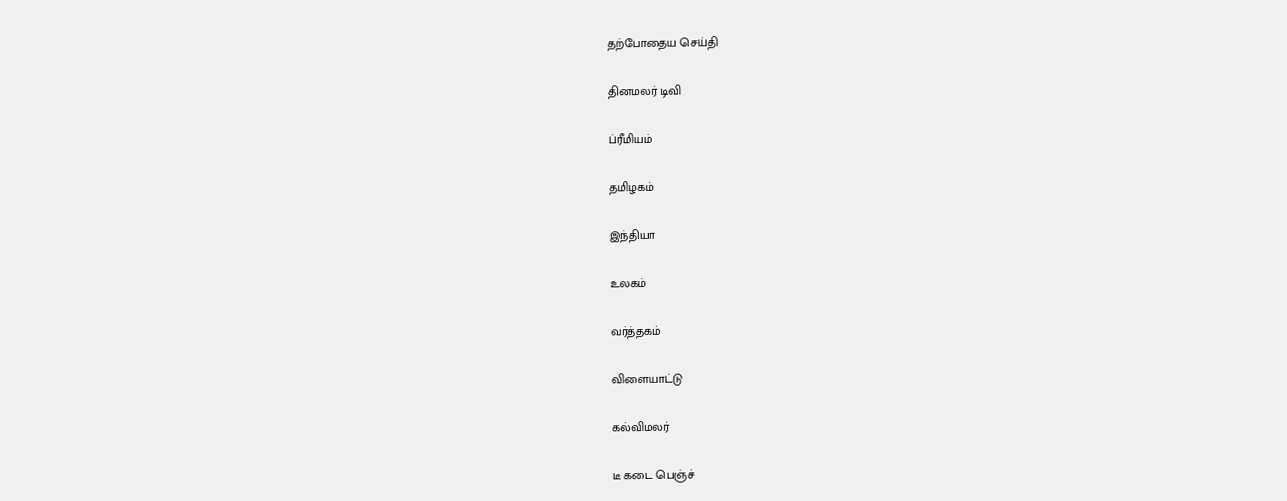தற்போதைய செய்தி


தினமலர் டிவி


ப்ரீமியம்


தமிழகம்


இந்தியா


உலகம்


வர்த்தகம்


விளையாட்டு


கல்விமலர்


டீ கடை பெஞ்ச்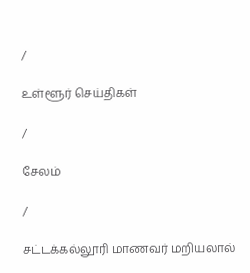/

உள்ளூர் செய்திகள்

/

சேலம்

/

சட்டக்கல்லூரி மாணவர் மறியலால்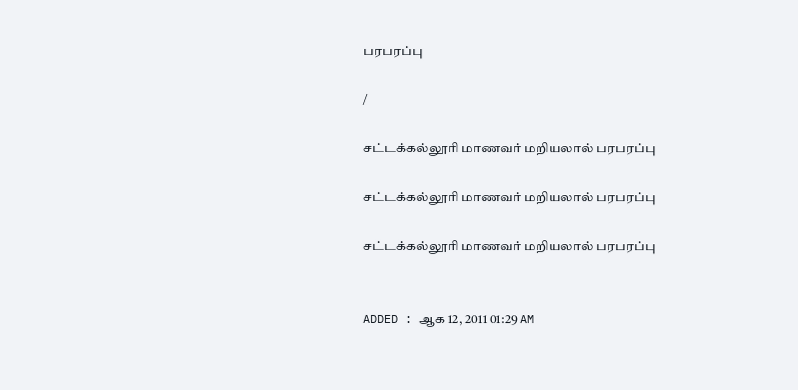பரபரப்பு

/

சட்டக்கல்லூரி மாணவர் மறியலால் பரபரப்பு

சட்டக்கல்லூரி மாணவர் மறியலால் பரபரப்பு

சட்டக்கல்லூரி மாணவர் மறியலால் பரபரப்பு


ADDED : ஆக 12, 2011 01:29 AM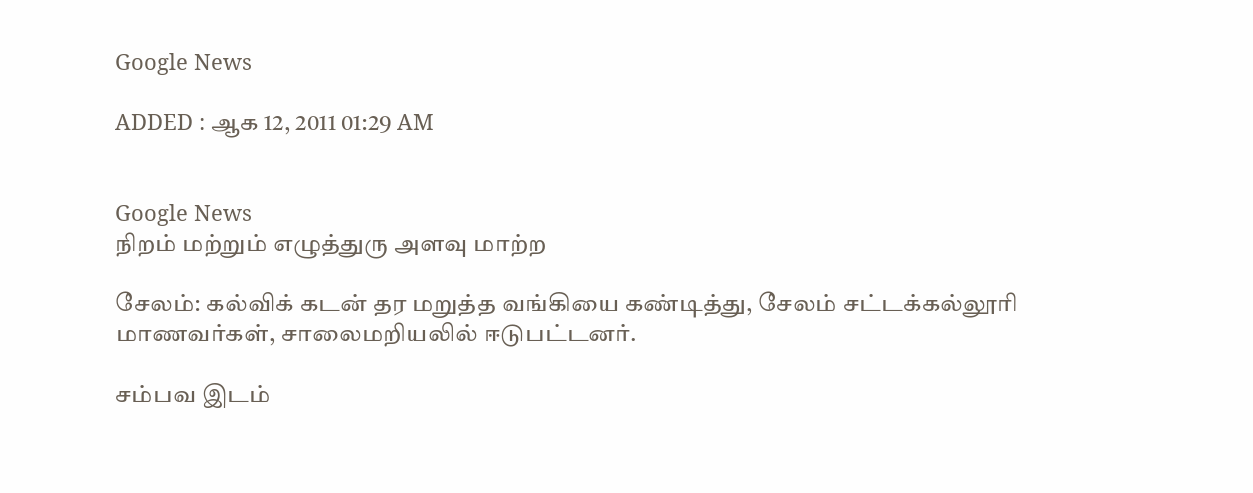Google News

ADDED : ஆக 12, 2011 01:29 AM


Google News
நிறம் மற்றும் எழுத்துரு அளவு மாற்ற

சேலம்: கல்விக் கடன் தர மறுத்த வங்கியை கண்டித்து, சேலம் சட்டக்கல்லூரி மாணவர்கள், சாலைமறியலில் ஈடுபட்டனர்.

சம்பவ இடம்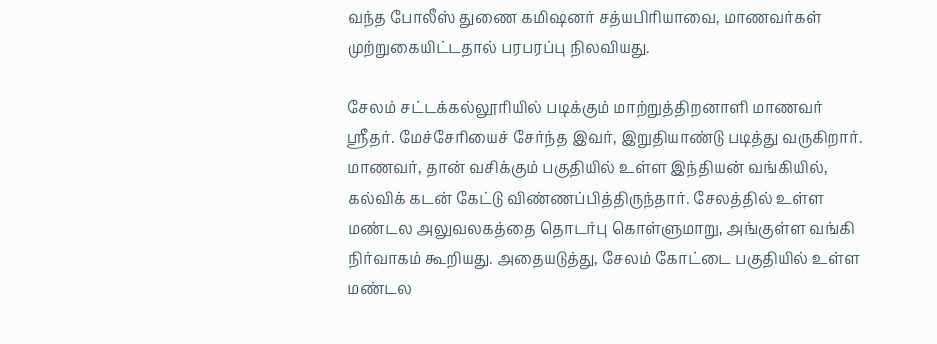வந்த போலீஸ் துணை கமிஷனர் சத்யபிரியாவை, மாணவர்கள் முற்றுகையிட்டதால் பரபரப்பு நிலவியது.

சேலம் சட்டக்கல்லூரியில் படிக்கும் மாற்றுத்திறனாளி மாணவர் ஸ்ரீதர். மேச்சேரியைச் சேர்ந்த இவர், இறுதியாண்டு படித்து வருகிறார். மாணவர், தான் வசிக்கும் பகுதியில் உள்ள இந்தியன் வங்கியில், கல்விக் கடன் கேட்டு விண்ணப்பித்திருந்தார். சேலத்தில் உள்ள மண்டல அலுவலகத்தை தொடர்பு கொள்ளுமாறு, அங்குள்ள வங்கி நிர்வாகம் கூறியது. அதையடுத்து, சேலம் கோட்டை பகுதியில் உள்ள மண்டல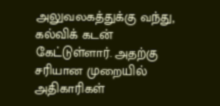அலுவலகத்துக்கு வந்து, கல்விக் கடன் கேட்டுள்ளார். அதற்கு சரியான முறையில் அதிகாரிகள்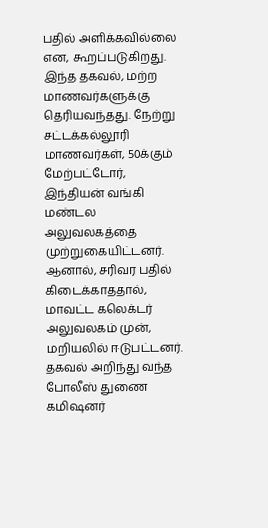பதில் அளிக்கவில்லை என, கூறப்படுகிறது. இந்த தகவல், மற்ற மாணவர்களுக்கு தெரியவந்தது. நேற்று சட்டக்கல்லூரி மாணவர்கள், 50க்கும் மேற்பட்டோர், இந்தியன் வங்கி மண்டல அலுவலகத்தை முற்றுகையிட்டனர். ஆனால், சரிவர பதில் கிடைக்காததால், மாவட்ட கலெக்டர் அலுவலகம் முன், மறியலில் ஈடுபட்டனர். தகவல் அறிந்து வந்த போலீஸ் துணை கமிஷனர்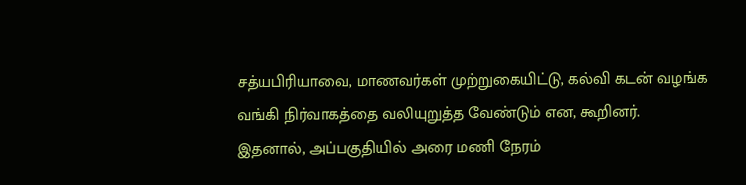சத்யபிரியாவை, மாணவர்கள் முற்றுகையிட்டு, கல்வி கடன் வழங்க வங்கி நிர்வாகத்தை வலியுறுத்த வேண்டும் என, கூறினர். இதனால், அப்பகுதியில் அரை மணி நேரம்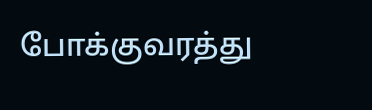போக்குவரத்து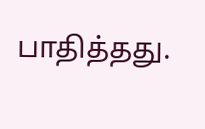பாதித்தது.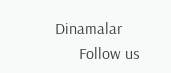Dinamalar
      Follow us